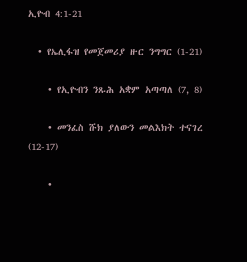ኢዮብ 4:1-21

  • የኤሊፋዝ የመጀመሪያ ዙር ንግግር (1-21)

    • የኢዮብን ንጹሕ አቋም አጣጣለ (7, 8)

    • መንፈስ ሹክ ያለውን መልእክት ተናገረ (12-17)

    •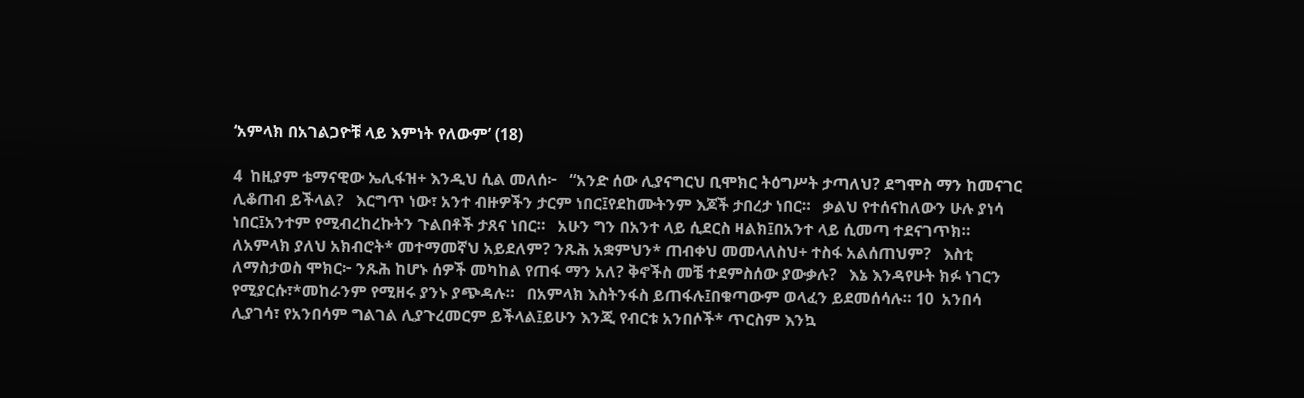‘አምላክ በአገልጋዮቹ ላይ እምነት የለውም’ (18)

4  ከዚያም ቴማናዊው ኤሊፋዝ+ እንዲህ ሲል መለሰ፦   “አንድ ሰው ሊያናግርህ ቢሞክር ትዕግሥት ታጣለህ? ደግሞስ ማን ከመናገር ሊቆጠብ ይችላል?   እርግጥ ነው፣ አንተ ብዙዎችን ታርም ነበር፤የደከሙትንም እጆች ታበረታ ነበር።   ቃልህ የተሰናከለውን ሁሉ ያነሳ ነበር፤አንተም የሚብረከረኩትን ጉልበቶች ታጸና ነበር።   አሁን ግን በአንተ ላይ ሲደርስ ዛልክ፤በአንተ ላይ ሲመጣ ተደናገጥክ።   ለአምላክ ያለህ አክብሮት* መተማመኛህ አይደለም? ንጹሕ አቋምህን* ጠብቀህ መመላለስህ+ ተስፋ አልሰጠህም?   እስቲ ለማስታወስ ሞክር፦ ንጹሕ ከሆኑ ሰዎች መካከል የጠፋ ማን አለ? ቅኖችስ መቼ ተደምስሰው ያውቃሉ?   እኔ እንዳየሁት ክፉ ነገርን የሚያርሱ፣*መከራንም የሚዘሩ ያንኑ ያጭዳሉ።   በአምላክ እስትንፋስ ይጠፋሉ፤በቁጣውም ወላፈን ይደመሰሳሉ። 10  አንበሳ ሊያገሳ፣ የአንበሳም ግልገል ሊያጉረመርም ይችላል፤ይሁን እንጂ የብርቱ አንበሶች* ጥርስም እንኳ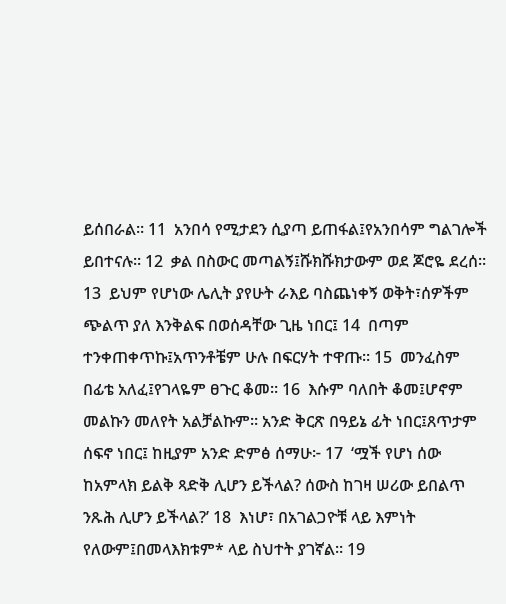ይሰበራል። 11  አንበሳ የሚታደን ሲያጣ ይጠፋል፤የአንበሳም ግልገሎች ይበተናሉ። 12  ቃል በስውር መጣልኝ፤ሹክሹክታውም ወደ ጆሮዬ ደረሰ። 13  ይህም የሆነው ሌሊት ያየሁት ራእይ ባስጨነቀኝ ወቅት፣ሰዎችም ጭልጥ ያለ እንቅልፍ በወሰዳቸው ጊዜ ነበር፤ 14  በጣም ተንቀጠቀጥኩ፤አጥንቶቼም ሁሉ በፍርሃት ተዋጡ። 15  መንፈስም በፊቴ አለፈ፤የገላዬም ፀጉር ቆመ። 16  እሱም ባለበት ቆመ፤ሆኖም መልኩን መለየት አልቻልኩም። አንድ ቅርጽ በዓይኔ ፊት ነበር፤ጸጥታም ሰፍኖ ነበር፤ ከዚያም አንድ ድምፅ ሰማሁ፦ 17  ‘ሟች የሆነ ሰው ከአምላክ ይልቅ ጻድቅ ሊሆን ይችላል? ሰውስ ከገዛ ሠሪው ይበልጥ ንጹሕ ሊሆን ይችላል?’ 18  እነሆ፣ በአገልጋዮቹ ላይ እምነት የለውም፤በመላእክቱም* ላይ ስህተት ያገኛል። 19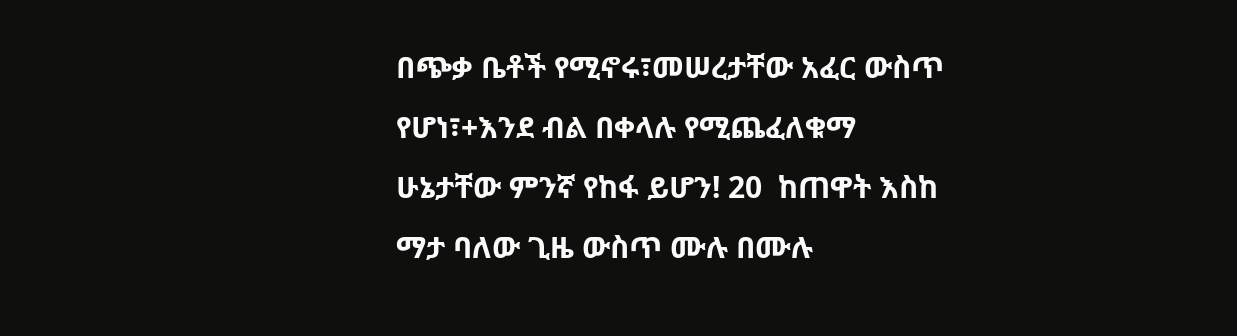በጭቃ ቤቶች የሚኖሩ፣መሠረታቸው አፈር ውስጥ የሆነ፣+እንደ ብል በቀላሉ የሚጨፈለቁማ ሁኔታቸው ምንኛ የከፋ ይሆን! 20  ከጠዋት እስከ ማታ ባለው ጊዜ ውስጥ ሙሉ በሙሉ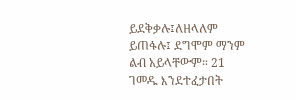ይደቅቃሉ፤ለዘላለም ይጠፋሉ፤ ደግሞም ማንም ልብ አይላቸውም። 21  ገመዱ እንደተፈታበት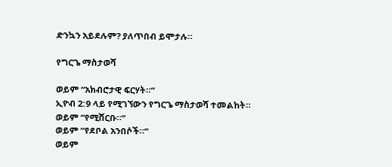ድንኳን አይደሉም? ያለጥበብ ይሞታሉ።

የግርጌ ማስታወሻ

ወይም “አክብሮታዊ ፍርሃት።”
ኢዮብ 2:9 ላይ የሚገኘውን የግርጌ ማስታወሻ ተመልከት።
ወይም “የሚሸርቡ።”
ወይም “የደቦል አንበሶች።”
ወይም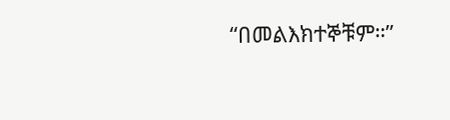“በመልእክተኞቹም።”